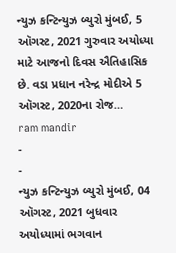ન્યુઝ કન્ટિન્યુઝ બ્યુરો મુંબઈ, 5 ઑગસ્ટ, 2021 ગુરુવાર અયોધ્યા માટે આજનો દિવસ ઐતિહાસિક છે. વડા પ્રધાન નરેન્દ્ર મોદીએ 5 ઑગસ્ટ, 2020ના રોજ…
ram mandir
-
-
ન્યુઝ કન્ટિન્યુઝ બ્યુરો મુંબઈ, 04 ઑગસ્ટ, 2021 બુધવાર અયોધ્યામાં ભગવાન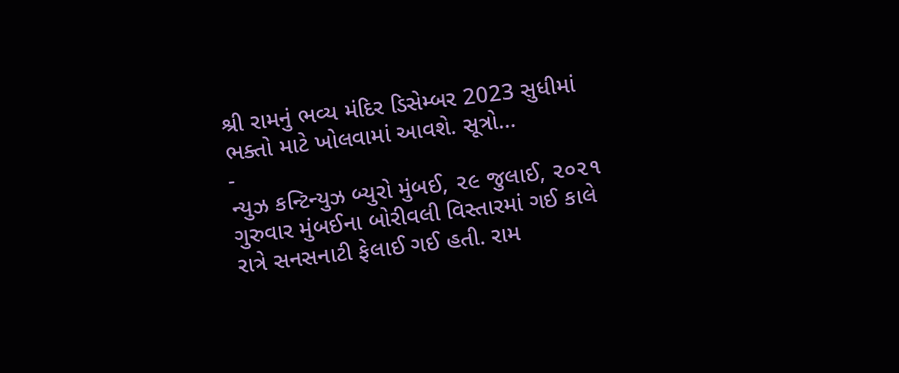શ્રી રામનું ભવ્ય મંદિર ડિસેમ્બર 2023 સુધીમાં ભક્તો માટે ખોલવામાં આવશે. સૂત્રો…
-
ન્યુઝ કન્ટિન્યુઝ બ્યુરો મુંબઈ, ૨૯ જુલાઈ, ૨૦૨૧ ગુરુવાર મુંબઈના બોરીવલી વિસ્તારમાં ગઈ કાલે રાત્રે સનસનાટી ફેલાઈ ગઈ હતી. રામ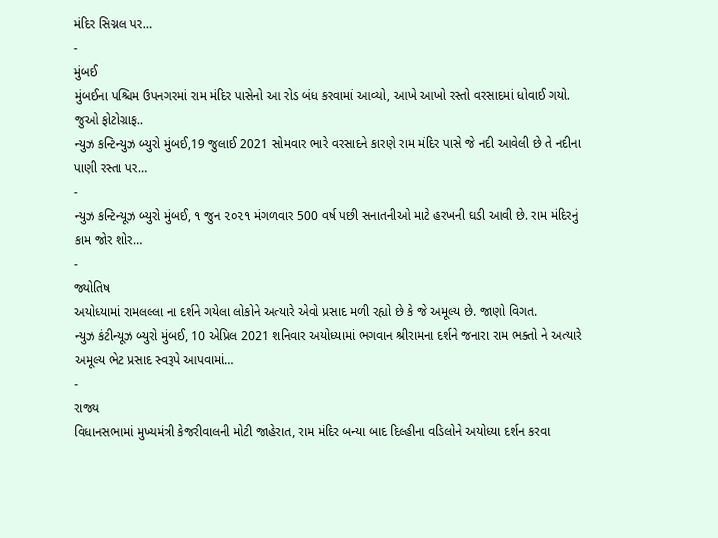મંદિર સિગ્નલ પર…
-
મુંબઈ
મુંબઈના પશ્ચિમ ઉપનગરમાં રામ મંદિર પાસેનો આ રોડ બંધ કરવામાં આવ્યો, આખે આખો રસ્તો વરસાદમાં ધોવાઈ ગયો. જુઓ ફોટોગ્રાફ..
ન્યુઝ કન્ટિન્યુઝ બ્યુરો મુંબઈ,19 જુલાઈ 2021 સોમવાર ભારે વરસાદને કારણે રામ મંદિર પાસે જે નદી આવેલી છે તે નદીના પાણી રસ્તા પર…
-
ન્યુઝ કન્ટિન્યૂઝ બ્યુરો મુંબઈ, ૧ જુન ૨૦૨૧ મંગળવાર 500 વર્ષ પછી સનાતનીઓ માટે હરખની ઘડી આવી છે. રામ મંદિરનું કામ જોર શોર…
-
જ્યોતિષ
અયોધ્યામાં રામલલ્લા ના દર્શને ગયેલા લોકોને અત્યારે એવો પ્રસાદ મળી રહ્યો છે કે જે અમૂલ્ય છે. જાણો વિગત.
ન્યુઝ કંટીન્યૂઝ બ્યુરો મુંબઈ, 10 એપ્રિલ 2021 શનિવાર અયોધ્યામાં ભગવાન શ્રીરામના દર્શને જનારા રામ ભક્તો ને અત્યારે અમૂલ્ય ભેટ પ્રસાદ સ્વરૂપે આપવામાં…
-
રાજ્ય
વિધાનસભામાં મુખ્યમંત્રી કેજરીવાલની મોટી જાહેરાત, રામ મંદિર બન્યા બાદ દિલ્હીના વડિલોને અયોધ્યા દર્શન કરવા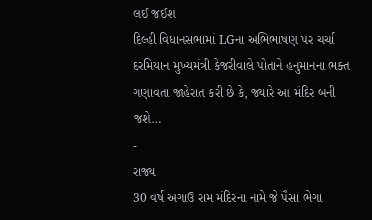લઈ જઈશ
દિલ્હી વિધાનસભામાં LGના અભિભાષણ પર ચર્ચા દરમિયાન મુખ્યમંત્રી કેજરીવાલે પોતાને હનુમાનના ભક્ત ગણાવતા જાહેરાત કરી છે કે, જ્યારે આ મંદિર બની જશે…
-
રાજ્ય
30 વર્ષ અગાઉ રામ મંદિરના નામે જે પૈસા ભેગા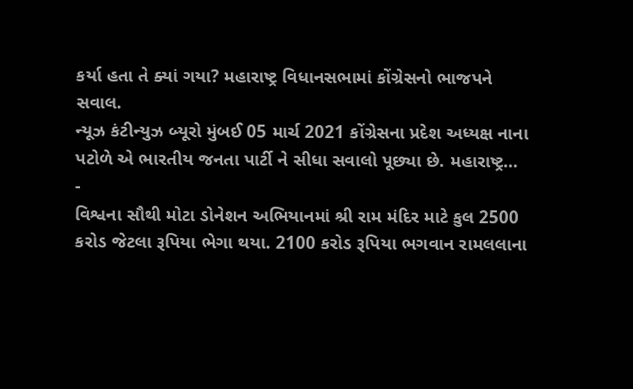કર્યા હતા તે ક્યાં ગયા? મહારાષ્ટ્ર વિધાનસભામાં કોંગ્રેસનો ભાજપને સવાલ.
ન્યૂઝ કંટીન્યુઝ બ્યૂરો મુંબઈ 05 માર્ચ 2021 કોંગ્રેસના પ્રદેશ અધ્યક્ષ નાના પટોળે એ ભારતીય જનતા પાર્ટી ને સીધા સવાલો પૂછ્યા છે. મહારાષ્ટ્ર…
-
વિશ્વના સૌથી મોટા ડોનેશન અભિયાનમાં શ્રી રામ મંદિર માટે કુલ 2500 કરોડ જેટલા રૂપિયા ભેગા થયા. 2100 કરોડ રૂપિયા ભગવાન રામલલાના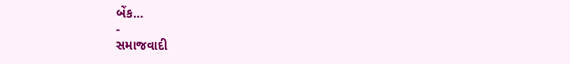બેંક…
-
સમાજવાદી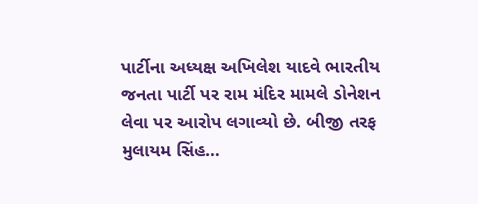પાર્ટીના અધ્યક્ષ અખિલેશ યાદવે ભારતીય જનતા પાર્ટી પર રામ મંદિર મામલે ડોનેશન લેવા પર આરોપ લગાવ્યો છે. બીજી તરફ મુલાયમ સિંહ…